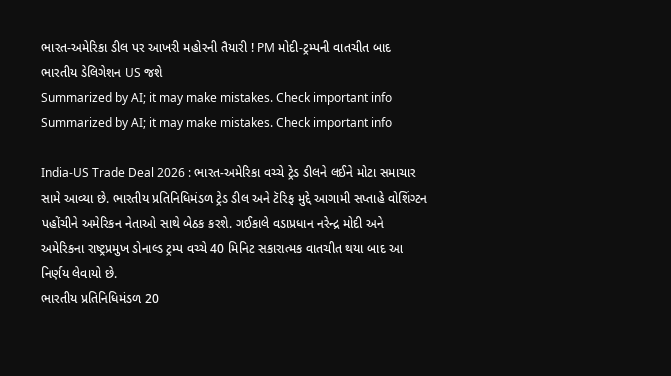ભારત-અમેરિકા ડીલ પર આખરી મહોરની તૈયારી ! PM મોદી-ટ્રમ્પની વાતચીત બાદ ભારતીય ડેલિગેશન US જશે
Summarized by AI; it may make mistakes. Check important info
Summarized by AI; it may make mistakes. Check important info

India-US Trade Deal 2026 : ભારત-અમેરિકા વચ્ચે ટ્રેડ ડીલને લઈને મોટા સમાચાર સામે આવ્યા છે. ભારતીય પ્રતિનિધિમંડળ ટ્રેડ ડીલ અને ટૅરિફ મુદ્દે આગામી સપ્તાહે વોશિંગ્ટન પહોંચીને અમેરિકન નેતાઓ સાથે બેઠક કરશે. ગઈકાલે વડાપ્રધાન નરેન્દ્ર મોદી અને અમેરિકના રાષ્ટ્રપ્રમુખ ડોનાલ્ડ ટ્રમ્પ વચ્ચે 40 મિનિટ સકારાત્મક વાતચીત થયા બાદ આ નિર્ણય લેવાયો છે.
ભારતીય પ્રતિનિધિમંડળ 20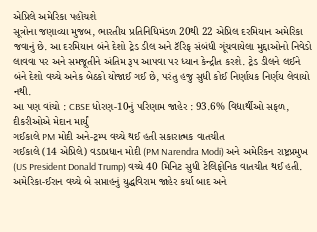એપ્રિલે અમેરિકા પહોંચશે
સૂત્રોના જણાવ્યા મુજબ, ભારતીય પ્રતિનિધિમંડળ 20થી 22 એપ્રિલ દરમિયાન અમેરિકા જવાનું છે. આ દરમિયાન બંને દેશો ટ્રેડ ડીલ અને ટૅરિફ સંબંધી ગૂંચવાયેલા મુદ્દાઓનો નિવેડો લાવવા પર અને સમજૂતીને અંતિમ રૂપ આપવા પર ધ્યાન કેન્દ્રીત કરશે. ટ્રેડ ડીલને લઈને બંને દેશો વચ્ચે અનેક બેઠકો યોજાઈ ગઈ છે, પરંતુ હજુ સુધી કોઈ નિર્ણાયક નિર્ણય લેવાયો નથી.
આ પણ વાંચો : CBSE ધોરણ-10નું પરિણામ જાહેર : 93.6% વિદ્યાર્થીઓ સફળ, દીકરીઓએ મેદાન માર્યું
ગઈકાલે PM મોદી અને-ટ્રમ્પ વચ્ચે થઈ હતી સકારાત્મક વાતચીત
ગઈકાલે (14 એપ્રિલે) વડાપ્રધાન મોદી (PM Narendra Modi) અને અમેરિકન રાષ્ટ્રપ્રમુખ (US President Donald Trump) વચ્ચે 40 મિનિટ સુધી ટેલિફોનિક વાતચીત થઈ હતી. અમેરિકા-ઈરાન વચ્ચે બે સપ્તાહનું યુદ્ધવિરામ જાહેર કર્યા બાદ અને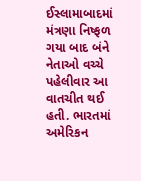ઈસ્લામાબાદમાં મંત્રણા નિષ્ફળ ગયા બાદ બંને નેતાઓ વચ્ચે પહેલીવાર આ વાતચીત થઈ હતી. ભારતમાં અમેરિકન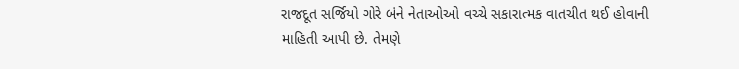રાજદૂત સર્જિયો ગોરે બંને નેતાઓઓ વચ્ચે સકારાત્મક વાતચીત થઈ હોવાની માહિતી આપી છે. તેમણે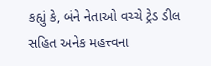કહ્યું કે, બંને નેતાઓ વચ્ચે ટ્રેડ ડીલ સહિત અનેક મહત્ત્વના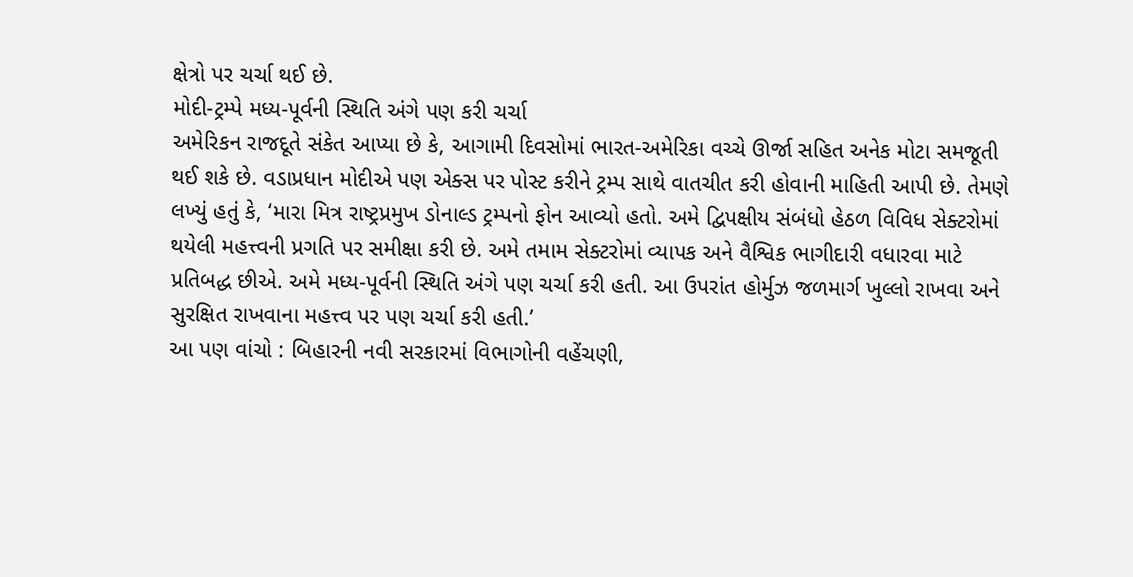ક્ષેત્રો પર ચર્ચા થઈ છે.
મોદી-ટ્રમ્પે મધ્ય-પૂર્વની સ્થિતિ અંગે પણ કરી ચર્ચા
અમેરિકન રાજદૂતે સંકેત આપ્યા છે કે, આગામી દિવસોમાં ભારત-અમેરિકા વચ્ચે ઊર્જા સહિત અનેક મોટા સમજૂતી થઈ શકે છે. વડાપ્રધાન મોદીએ પણ એક્સ પર પોસ્ટ કરીને ટ્રમ્પ સાથે વાતચીત કરી હોવાની માહિતી આપી છે. તેમણે લખ્યું હતું કે, ‘મારા મિત્ર રાષ્ટ્રપ્રમુખ ડોનાલ્ડ ટ્રમ્પનો ફોન આવ્યો હતો. અમે દ્વિપક્ષીય સંબંધો હેઠળ વિવિધ સેક્ટરોમાં થયેલી મહત્ત્વની પ્રગતિ પર સમીક્ષા કરી છે. અમે તમામ સેક્ટરોમાં વ્યાપક અને વૈશ્વિક ભાગીદારી વધારવા માટે પ્રતિબદ્ધ છીએ. અમે મધ્ય-પૂર્વની સ્થિતિ અંગે પણ ચર્ચા કરી હતી. આ ઉપરાંત હોર્મુઝ જળમાર્ગ ખુલ્લો રાખવા અને સુરક્ષિત રાખવાના મહત્ત્વ પર પણ ચર્ચા કરી હતી.’
આ પણ વાંચો : બિહારની નવી સરકારમાં વિભાગોની વહેંચણી,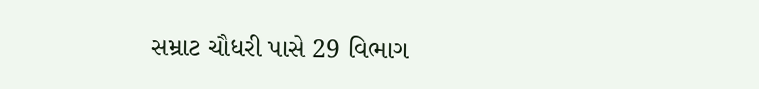સમ્રાટ ચૌધરી પાસે 29 વિભાગ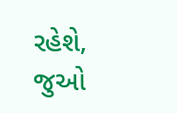રહેશે, જુઓ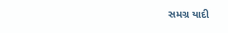સમગ્ર યાદી